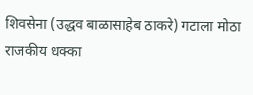शिवसेना (उद्धव बाळासाहेब ठाकरे) गटाला मोठा राजकीय धक्का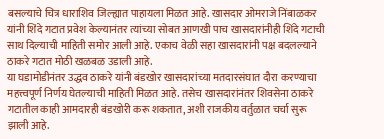बसल्याचे चित्र धाराशिव जिल्ह्यात पाहायला मिळत आहे. खासदार ओमराजे निंबाळकर यांनी शिंदे गटात प्रवेश केल्यानंतर त्यांच्या सोबत आणखी पाच खासदारांनीही शिंदे गटाची साथ दिल्याची माहिती समोर आली आहे. एकाच वेळी सहा खासदारांनी पक्ष बदलल्याने ठाकरे गटात मोठी खळबळ उडाली आहे.
या घडामोडीनंतर उद्धव ठाकरे यांनी बंडखोर खासदारांच्या मतदारसंघात दौरा करण्याचा महत्त्वपूर्ण निर्णय घेतल्याची माहिती मिळत आहे. तसेच खासदारांनंतर शिवसेना ठाकरे गटातील काही आमदारही बंडखोरी करू शकतात, अशी राजकीय वर्तुळात चर्चा सुरू झाली आहे.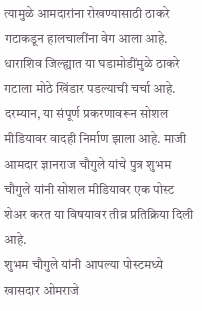त्यामुळे आमदारांना रोखण्यासाठी ठाकरे गटाकडून हालचालींना वेग आला आहे.
धाराशिव जिल्ह्यात या घडामोडींमुळे ठाकरे गटाला मोठे खिंडार पडल्याची चर्चा आहे. दरम्यान, या संपूर्ण प्रकरणावरून सोशल मीडियावर वादही निर्माण झाला आहे. माजी आमदार ज्ञानराज चौगुले यांचे पुत्र शुभम चौगुले यांनी सोशल मीडियावर एक पोस्ट शेअर करत या विषयावर तीव्र प्रतिक्रिया दिली आहे.
शुभम चौगुले यांनी आपल्या पोस्टमध्ये खासदार ओमराजे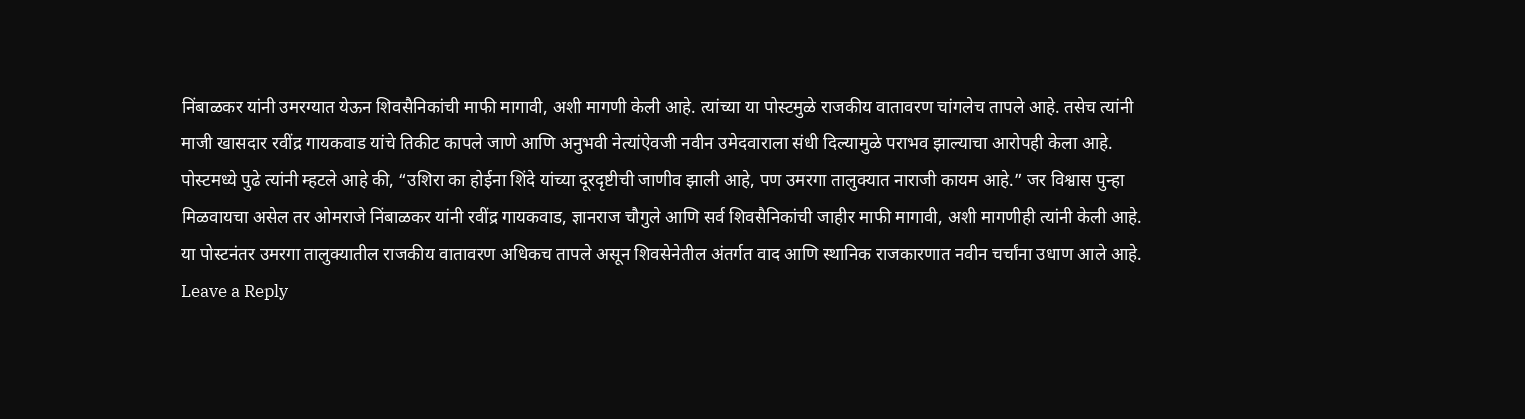निंबाळकर यांनी उमरग्यात येऊन शिवसैनिकांची माफी मागावी, अशी मागणी केली आहे. त्यांच्या या पोस्टमुळे राजकीय वातावरण चांगलेच तापले आहे. तसेच त्यांनी माजी खासदार रवींद्र गायकवाड यांचे तिकीट कापले जाणे आणि अनुभवी नेत्यांऐवजी नवीन उमेदवाराला संधी दिल्यामुळे पराभव झाल्याचा आरोपही केला आहे.
पोस्टमध्ये पुढे त्यांनी म्हटले आहे की, “उशिरा का होईना शिंदे यांच्या दूरदृष्टीची जाणीव झाली आहे, पण उमरगा तालुक्यात नाराजी कायम आहे.” जर विश्वास पुन्हा मिळवायचा असेल तर ओमराजे निंबाळकर यांनी रवींद्र गायकवाड, ज्ञानराज चौगुले आणि सर्व शिवसैनिकांची जाहीर माफी मागावी, अशी मागणीही त्यांनी केली आहे.
या पोस्टनंतर उमरगा तालुक्यातील राजकीय वातावरण अधिकच तापले असून शिवसेनेतील अंतर्गत वाद आणि स्थानिक राजकारणात नवीन चर्चांना उधाण आले आहे.
Leave a Reply